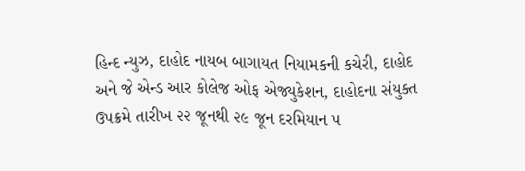હિન્દ ન્યુઝ, દાહોદ નાયબ બાગાયત નિયામકની કચેરી, દાહોદ અને જે એન્ડ આર કોલેજ ઓફ એજ્યુકેશન, દાહોદના સંયુક્ત ઉપક્રમે તારીખ ૨૨ જૂનથી ૨૯ જૂન દરમિયાન ૫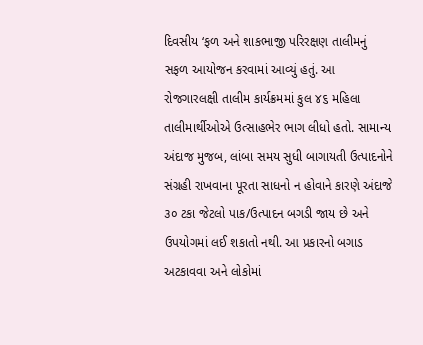દિવસીય ‘ફળ અને શાકભાજી પરિરક્ષણ તાલીમનું સફળ આયોજન કરવામાં આવ્યું હતું. આ રોજગારલક્ષી તાલીમ કાર્યક્રમમાં કુલ ૪૬ મહિલા તાલીમાર્થીઓએ ઉત્સાહભેર ભાગ લીધો હતો. સામાન્ય અંદાજ મુજબ, લાંબા સમય સુધી બાગાયતી ઉત્પાદનોને સંગ્રહી રાખવાના પૂરતા સાધનો ન હોવાને કારણે અંદાજે ૩૦ ટકા જેટલો પાક/ઉત્પાદન બગડી જાય છે અને ઉપયોગમાં લઈ શકાતો નથી. આ પ્રકારનો બગાડ અટકાવવા અને લોકોમાં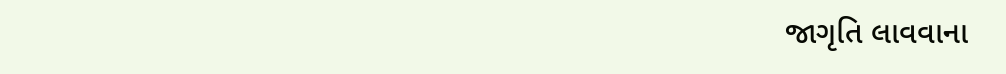જાગૃતિ લાવવાના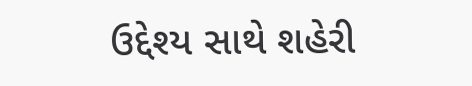ઉદ્દેશ્ય સાથે શહેરી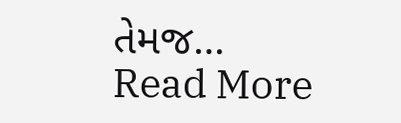તેમજ…
Read More